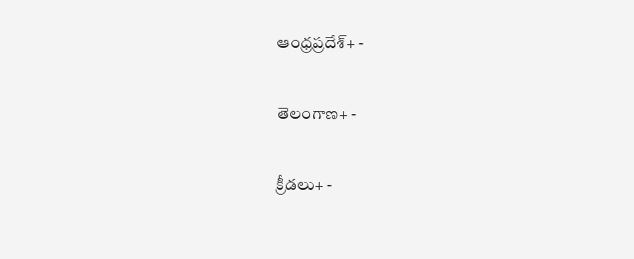ఆంధ్రప్రదేశ్+ -

తెలంగాణ+ -

క్రీడలు+ -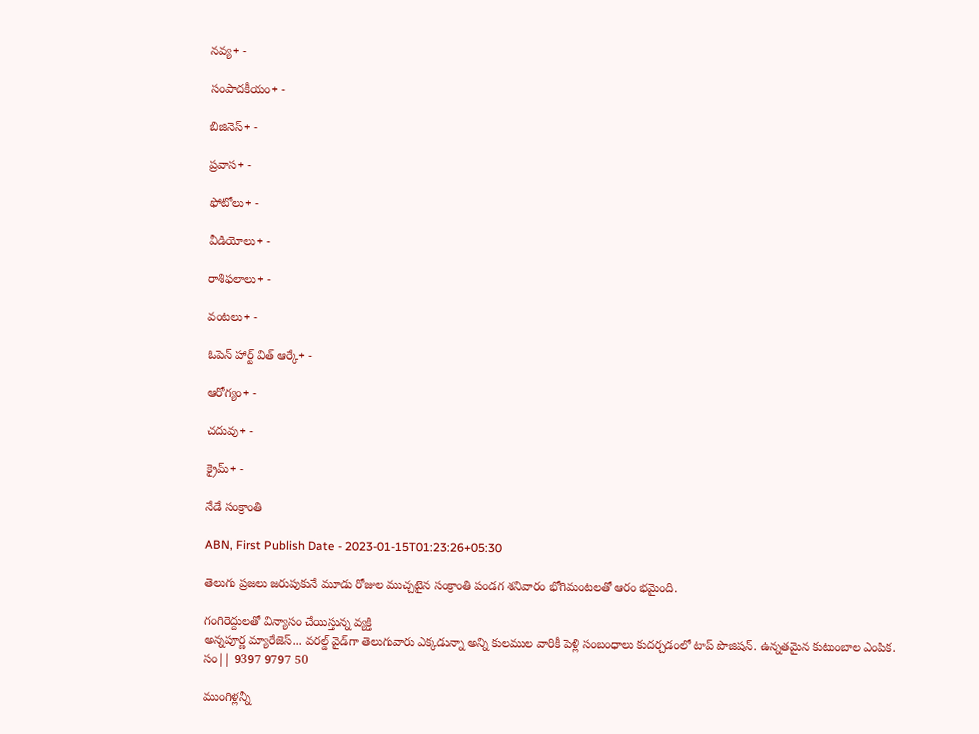నవ్య+ -

సంపాదకీయం+ -

బిజినెస్+ -

ప్రవాస+ -

ఫోటోలు+ -

వీడియోలు+ -

రాశిఫలాలు+ -

వంటలు+ -

ఓపెన్ హార్ట్ విత్ ఆర్కే+ -

ఆరోగ్యం+ -

చదువు+ -

క్రైమ్+ -

నేడే సంక్రాంతి

ABN, First Publish Date - 2023-01-15T01:23:26+05:30

తెలుగు ప్రజలు జరుపుకునే మూడు రోజుల ముచ్చటైన సంక్రాంతి పండగ శనివారం భోగిమంటలతో ఆరం భమైంది.

గంగిరెద్దులతో విన్యాసం చేయిస్తున్న వ్యక్తి
అన్నపూర్ణ మ్యారేజెస్... వరల్డ్ వైడ్‌గా తెలుగువారు ఎక్కడున్నా అన్ని కులముల వారికీ పెళ్లి సంబంధాలు కుదర్చడంలో టాప్ పొజిషన్. ఉన్నతమైన కుటుంబాల ఎంపిక. సం|| 9397 9797 50

ముంగిళ్లన్నీ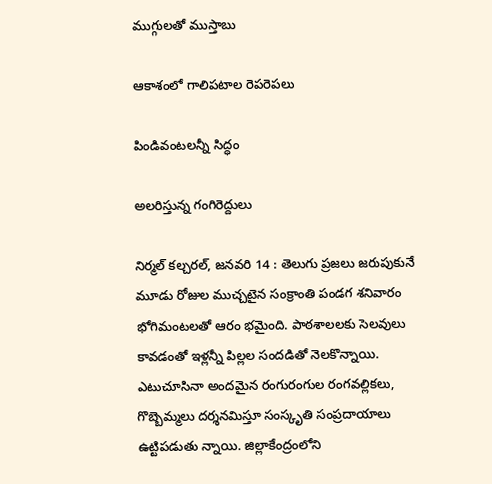ముగ్గులతో ముస్తాబు

ఆకాశంలో గాలిపటాల రెపరెపలు

పిండివంటలన్నీ సిద్ధం

అలరిస్తున్న గంగిరెద్దులు

నిర్మల్‌ కల్చరల్‌, జనవరి 14 : తెలుగు ప్రజలు జరుపుకునే మూడు రోజుల ముచ్చటైన సంక్రాంతి పండగ శనివారం భోగిమంటలతో ఆరం భమైంది. పాఠశాలలకు సెలవులు కావడంతో ఇళ్లన్నీ పిల్లల సందడితో నెలకొన్నాయి. ఎటుచూసినా అందమైన రంగురంగుల రంగవల్లికలు, గొబ్బెమ్మలు దర్శనమిస్తూ సంస్కృతి సంప్రదాయాలు ఉట్టిపడుతు న్నాయి. జిల్లాకేంద్రంలోని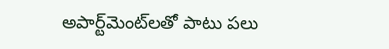అపార్ట్‌మెంట్‌లతో పాటు పలు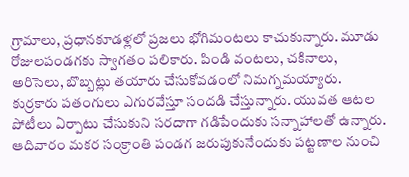గ్రామాలు, ప్రధానకూడళ్లలో ప్రజలు భోగిమంటలు కాచుకున్నారు. మూడు రోజులపండగకు స్వాగతం పలికారు. పిండి వంటలు, చకినాలు, అరిసెలు, బొబ్బట్లు తయారు చేసుకోవడంలో నిమగ్నమయ్యారు. కుర్రకారు పతంగులు ఎగురవేస్తూ సందడి చేస్తున్నారు. యువత ఆటల పోటీలు ఏర్పాటు చేసుకుని సరదాగా గడిపేందుకు సన్నాహాలతో ఉన్నారు. ఆదివారం మకర సంక్రాంతి పండగ జరుపుకునేందుకు పట్టణాల నుంచి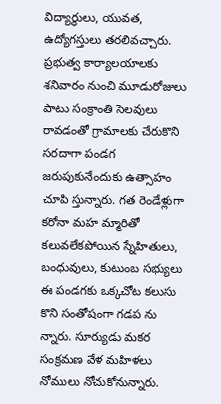విద్యార్థులు, యువత, ఉద్యోగస్తులు తరలివచ్చారు. ప్రభుత్వ కార్యాలయాలకు శనివారం నుంచి మూడురోజులు పాటు సంక్రాంతి సెలవులు రావడంతో గ్రామాలకు చేరుకొని సరదాగా పండగ జరుపుకునేందుకు ఉత్సాహం చూపి స్తున్నారు. గత రెండేళ్లుగా కరోనా మహ మ్మారితో కలువలేకపోయిన స్నేహితులు, బంధువులు, కుటుంబ సభ్యులు ఈ పండగకు ఒక్కచోట కలుసు కొని సంతోషంగా గడప ను న్నారు. సూర్యుడు మకర సంక్రమణ వేళ మహిళలు నోములు నోచుకోనున్నారు.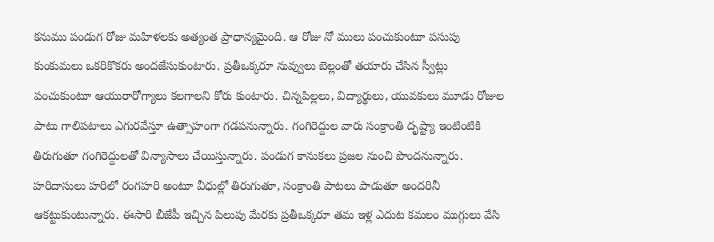కనుము పండుగ రోజు మహిళలకు అత్యంత ప్రాధాన్యమైంది. ఆ రోజు నో ములు పంచుకుంటూ పసుపు కుంకుమలు ఒకరికొకరు అందజేసుకుంటారు. ప్రతీఒక్కరూ నువ్వులు బెల్లంతో తయారు చేసిన స్వీట్లు పంచుకుంటూ ఆయురారోగ్యాలు కలగాలని కోరు కుంటారు. చిన్నపిల్లలు, విద్యార్థులు, యువకులు మూడు రోజుల పాటు గాలిపటాలు ఎగురవేస్తూ ఉత్సాహంగా గడపనున్నారు. గంగిరెద్దుల వారు సంక్రాంతి దృష్ట్యా ఇంటింటికి తిరుగుతూ గంగిరెద్దులతో విన్యాసాలు చేయిస్తున్నారు. పండుగ కానుకలు ప్రజల నుంచి పొందనున్నారు. హరిదాసులు హరిలో రంగహరి అంటూ వీధుల్లో తిరుగుతూ, సంక్రాంతి పాటలు పాడుతూ అందరినీ ఆకట్టుకుంటున్నారు. ఈసారి బీజేపీ ఇచ్చిన పిలుపు మేరకు ప్రతీఒక్కరూ తమ ఇళ్ల ఎదుట కమలం ముగ్గులు వేసి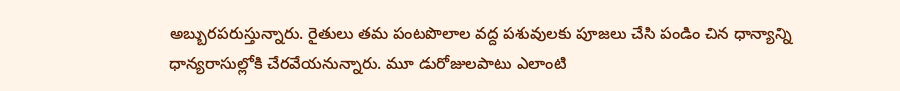అబ్బురపరుస్తున్నారు. రైతులు తమ పంటపొలాల వద్ద పశువులకు పూజలు చేసి పండిం చిన ధాన్యాన్ని ధాన్యరాసుల్లోకి చేరవేయనున్నారు. మూ డురోజులపాటు ఎలాంటి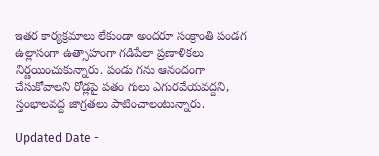ఇతర కార్యక్రమాలు లేకుండా అందరూ సంక్రాంతి పండగ ఉల్లాసంగా ఉత్సాహంగా గడిపేలా ప్రణాళికలు నిర్ణయించుకున్నారు. పండు గను ఆనందంగా చేసుకోవాలని రోడ్లపై పతం గులు ఎగురవేయవద్దని, స్తంభాలవద్ద జాగ్రతలు పాటించాలంటున్నారు.

Updated Date -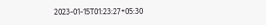2023-01-15T01:23:27+05:30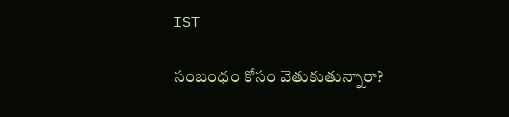IST

సంబంధం కోసం వెతుకుతున్నారా?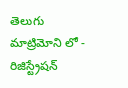తెలుగు మాట్రిమోని లో - రిజిస్ట్రేషన్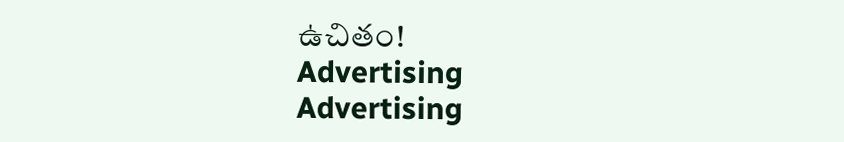ఉచితం!
Advertising
Advertising